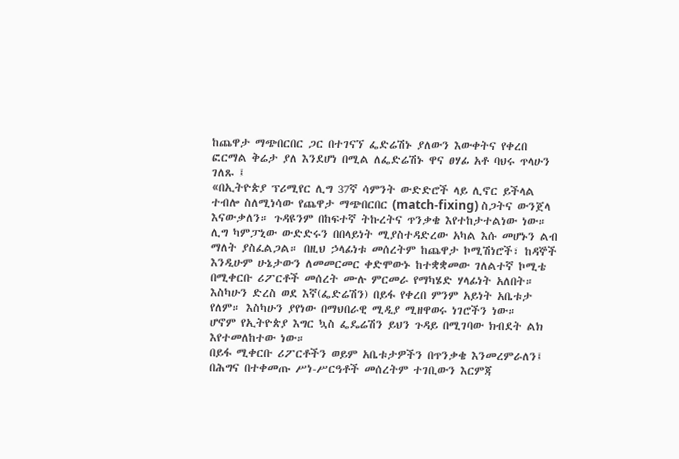ከጨዋታ ማጭበርበር ጋር በተገናኘ ፌድሬሽኑ ያለውን እውቀትና የቀረበ ፎርማል ቅሬታ ያለ እንደሆነ በሚል ለፌድሬሽኑ ዋና ፀሃፊ አቶ ባህሩ ጥላሁን ገለጹ ፤
«በኢትዮጵያ ፕሪሚየር ሊግ 37ኛ ሳምንት ውድድሮች ላይ ሊኖር ይችላል ተብሎ ስለሚነሳው የጨዋታ ማጭበርበር (match-fixing) ስጋትና ውንጀላ እናውቃለን። ጉዳዩንም በከፍተኛ ትኩረትና ጥንቃቄ እየተከታተልነው ነው።
ሊግ ካምፓኒው ውድድሩን በበላይነት ሚያስተዳድረው አካል እሱ መሆኑን ልብ ማለት ያስፈልጋል። በዚህ ኃላፊነቱ መሰረትም ከጨዋታ ኮሚሽነሮች፣ ከዳኞች እንዲሁም ሁኔታውን ለመመርመር ቀድሞውኑ ከተቋቋመው ገለልተኛ ኮሚቴ በሚቀርቡ ሪፖርቶች መሰረት ሙሉ ምርመራ የማካሄድ ሃላፊነት አለበት።
እስካሁን ድረስ ወደ እኛ(ፌድሬሽን) በይፋ የቀረበ ምንም አይነት አቤቱታ የለም። እስካሁን ያየነው በማህበራዊ ሚዲያ ሚዘዋወሩ ነገሮችን ነው።
ሆኖም የኢትዮጵያ እግር ኳስ ፌዴሬሽን ይህን ጉዳይ በሚገባው ክብደት ልክ እየተመለከተው ነው።
በይፋ ሚቀርቡ ሪፖርቶችን ወይም አቤቱታዎችን በጥንቃቄ እንመረምራለን፤ በሕግና በተቀመጡ ሥነ-ሥርዓቶች መሰረትም ተገቢውን እርምጃ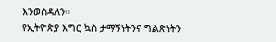እንወስዳለን።
የኢትዮጵያ እግር ኳስ ታማኝነትንና ግልጽነትን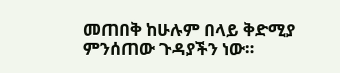መጠበቅ ከሁሉም በላይ ቅድሚያ ምንሰጠው ጉዳያችን ነው።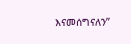እናመሰግናለን”